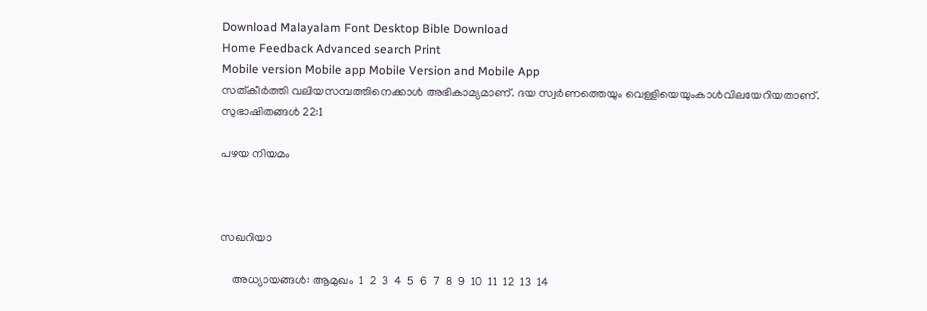Download Malayalam Font Desktop Bible Download
Home Feedback Advanced search Print
Mobile version Mobile app Mobile Version and Mobile App
സത്കീര്‍ത്തി വലിയസമ്പത്തിനെക്കാള്‍ അഭികാമ്യമാണ്. ദയ സ്വര്‍ണത്തെയും വെള്ളിയെയുംകാള്‍വിലയേറിയതാണ്.
സുഭാഷിതങ്ങള്‍ 22:1

പഴയ നിയമം



സഖറിയാ

    അധ്യായങ്ങള്‍: ആമുഖം  1  2  3  4  5  6  7  8  9  10  11  12  13  14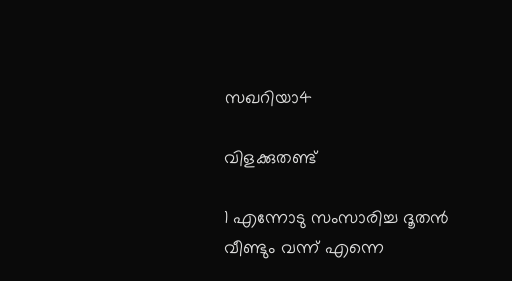സഖറിയാ4

വിളക്കുതണ്ട്

1 എന്നോടു സംസാരിച്ച ദൂതന്‍ വീണ്ടും വന്ന് എന്നെ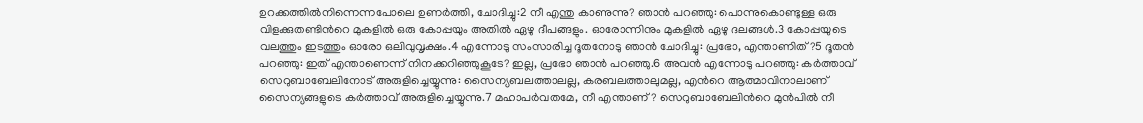ഉറക്കത്തില്‍നിന്നെന്നപോലെ ഉണര്‍ത്തി, ചോദിച്ചു:2 നീ എന്തു കാണുന്നു? ഞാന്‍ പറഞ്ഞു: പൊന്നുകൊണ്ടുള്ള ഒരു വിളക്കുതണ്ടിന്‍റെ മുകളില്‍ ഒരു കോപ്പയും അതില്‍ ഏഴു ദീപങ്ങളും. ഓരോന്നിനും മുകളില്‍ ഏഴു ദലങ്ങള്‍.3 കോപ്പയുടെ വലത്തും ഇടത്തും ഓരോ ഒലിവുവൃക്ഷം.4 എന്നോടു സംസാരിച്ച ദൂതനോടു ഞാന്‍ ചോദിച്ചു: പ്രഭോ, എന്താണിത്?5 ദൂതന്‍ പറഞ്ഞു: ഇത് എന്താണെന്ന് നിനക്കറിഞ്ഞുകൂടേ? ഇല്ല, പ്രഭോ ഞാന്‍ പറഞ്ഞു.6 അവന്‍ എന്നോടു പറഞ്ഞു: കര്‍ത്താവ് സെറുബാബേലിനോട് അരുളിച്ചെയ്യുന്നു: സൈന്യബലത്താലല്ല, കരബലത്താലുമല്ല, എന്‍റെ ആത്മാവിനാലാണ് സൈന്യങ്ങളുടെ കര്‍ത്താവ് അരുളിച്ചെയ്യുന്നു.7 മഹാപര്‍വതമേ, നീ എന്താണ്? സെറുബാബേലിന്‍റെ മുന്‍പില്‍ നീ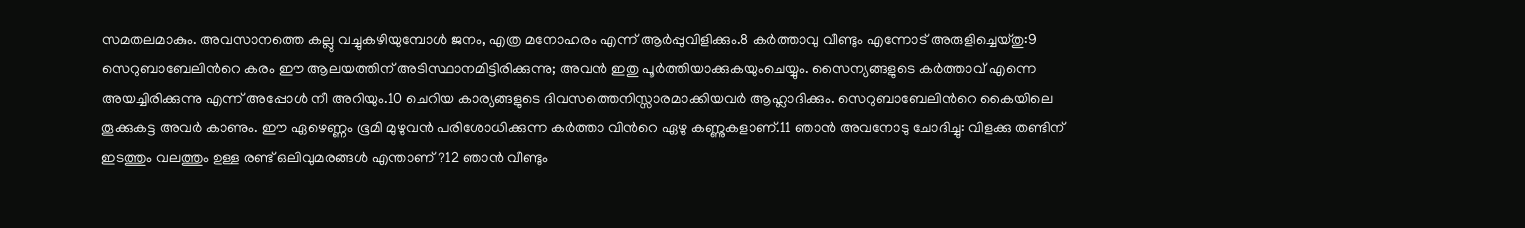സമതലമാകും. അവസാനത്തെ കല്ലു വച്ചുകഴിയുമ്പോള്‍ ജനം, എത്ര മനോഹരം എന്ന് ആര്‍പ്പുവിളിക്കും.8 കര്‍ത്താവു വീണ്ടും എന്നോട് അരുളിച്ചെയ്തു:9 സെറുബാബേലിന്‍റെ കരം ഈ ആലയത്തിന് അടിസ്ഥാനമിട്ടിരിക്കുന്നു; അവന്‍ ഇതു പൂര്‍ത്തിയാക്കുകയുംചെയ്യും. സൈന്യങ്ങളുടെ കര്‍ത്താവ് എന്നെ അയച്ചിരിക്കുന്നു എന്ന് അപ്പോള്‍ നീ അറിയും.10 ചെറിയ കാര്യങ്ങളുടെ ദിവസത്തെനിസ്സാരമാക്കിയവര്‍ ആഹ്ലാദിക്കും. സെറുബാബേലിന്‍റെ കൈയിലെ തൂക്കുകട്ട അവര്‍ കാണും. ഈ ഏഴെണ്ണം ഭൂമി മുഴുവന്‍ പരിശോധിക്കുന്ന കര്‍ത്താ വിന്‍റെ ഏഴു കണ്ണുകളാണ്.11 ഞാന്‍ അവനോടു ചോദിച്ചു: വിളക്കു തണ്ടിന് ഇടത്തും വലത്തും ഉള്ള രണ്ട് ഒലിവുമരങ്ങള്‍ എന്താണ്?12 ഞാന്‍ വീണ്ടും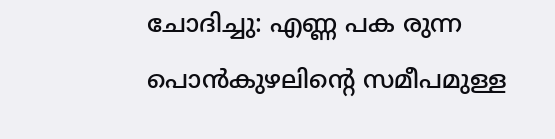ചോദിച്ചു: എണ്ണ പക രുന്ന പൊന്‍കുഴലിന്‍റെ സമീപമുള്ള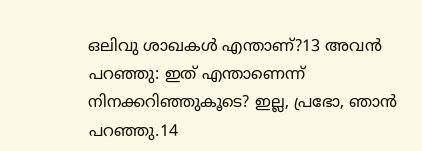ഒലിവു ശാഖകള്‍ എന്താണ്?13 അവന്‍ പറഞ്ഞു: ഇത് എന്താണെന്ന് നിനക്കറിഞ്ഞുകൂടെ? ഇല്ല, പ്രഭോ, ഞാന്‍ പറഞ്ഞു.14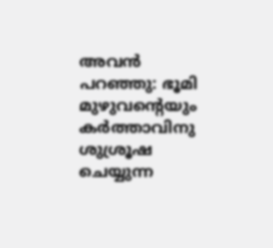അവന്‍ പറഞ്ഞു: ഭൂമി മുഴുവന്‍റെയും കര്‍ത്താവിനു ശുശ്രൂഷ ചെയ്യുന്ന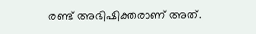രണ്ട് അഭിഷിക്തരാണ് അത്.